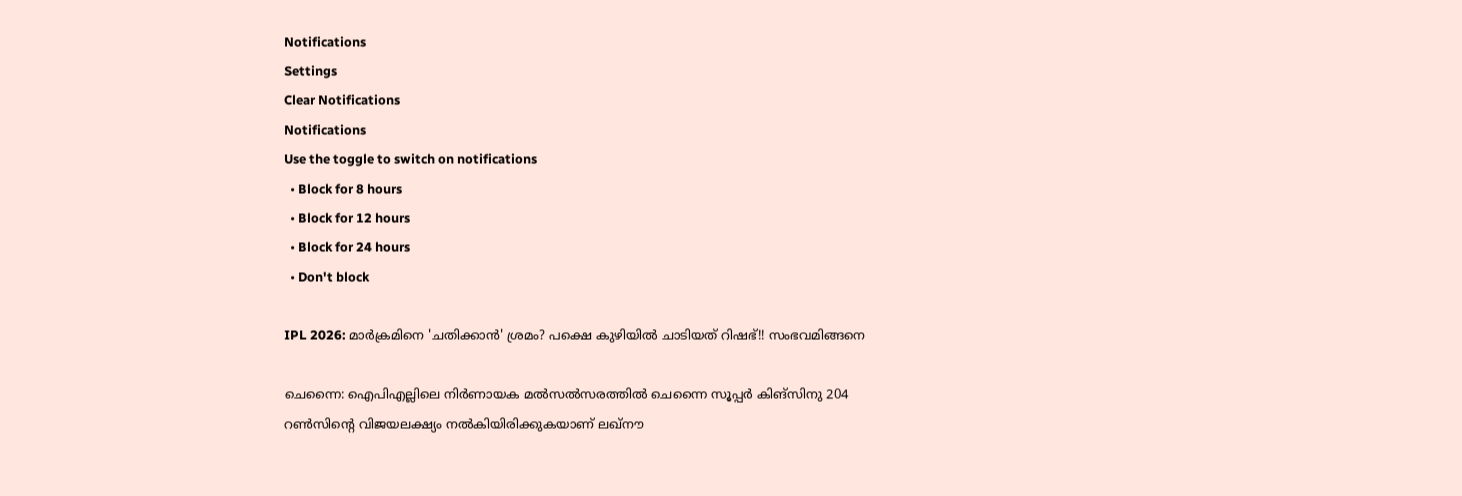Notifications
Settings
Clear Notifications
Notifications
Use the toggle to switch on notifications
  • Block for 8 hours
  • Block for 12 hours
  • Block for 24 hours
  • Don't block

IPL 2026: മാര്‍ക്രമിനെ 'ചതിക്കാന്‍' ശ്രമം? പക്ഷെ കുഴിയില്‍ ചാടിയത് റിഷഭ്!! സംഭവമിങ്ങനെ

ചെന്നൈ: ഐപിഎല്ലിലെ നിര്‍ണായക മല്‍സല്‍സരത്തില്‍ ചെന്നൈ സൂപ്പര്‍ കിങ്‌സിനു 204 റണ്‍സിന്റെ വിജയലക്ഷ്യം നല്‍കിയിരിക്കുകയാണ് ലഖ്‌നൗ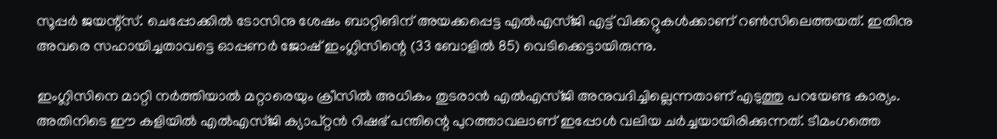സൂപ്പര്‍ ജയന്റ്‌സ്. ചെപ്പോക്കില്‍ ടോസിനു ശേഷം ബാറ്റിങിന് അയക്കപ്പെട്ട എല്‍എസ്ജി എട്ട് വിക്കറ്റുകള്‍ക്കാണ് റണ്‍സിലെത്തയത്. ഇതിനു അവരെ സഹായിച്ചതാവട്ടെ ഓപ്പണര്‍ ജോഷ് ഇംഗ്ലിസിന്റെ (33 ബോളില്‍ 85) വെടിക്കെട്ടായിരുന്നു.

ഇംഗ്ലിസിനെ മാറ്റി നര്‍ത്തിയാല്‍ മറ്റാരെയും ക്രീസില്‍ അധികം തുടരാന്‍ എല്‍എസ്ജി അനുവദിച്ചില്ലെന്നതാണ് എടുത്തു പറയേണ്ട കാര്യം. അതിനിടെ ഈ കളിയില്‍ എല്‍എസ്ജി ക്യാപ്റ്റന്‍ റിഷഭ് പന്തിന്റെ പുറത്താവലാണ് ഇപ്പോള്‍ വലിയ ചര്‍ച്ചയായിരിക്കുന്നത്. ടീമംഗത്തെ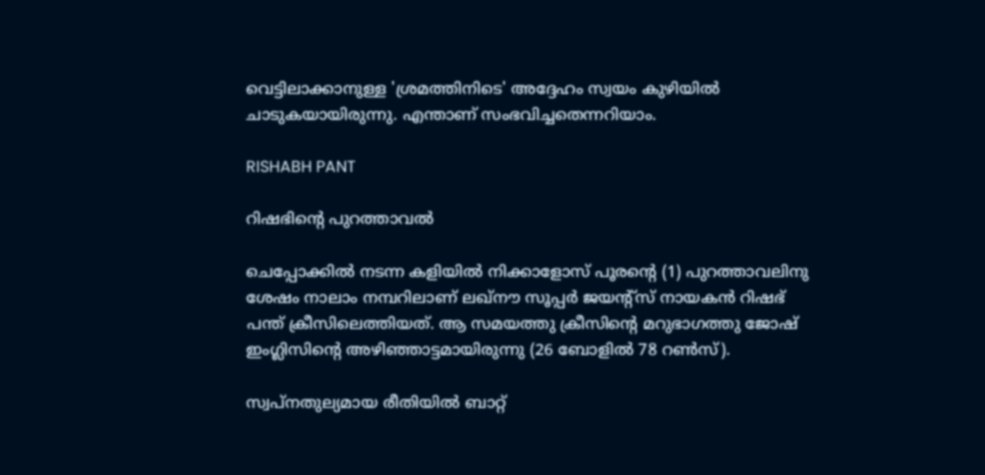വെട്ടിലാക്കാനുള്ള 'ശ്രമത്തിനിടെ' അദ്ദേഹം സ്വയം കുഴിയില്‍ ചാടുകയായിരുന്നു. എന്താണ് സംഭവിച്ചതെന്നറിയാം.

RISHABH PANT

റിഷഭിന്റെ പുറത്താവല്‍

ചെപ്പോക്കില്‍ നടന്ന കളിയില്‍ നിക്കാളോസ് പൂരന്റെ (1) പുറത്താവലിനു ശേഷം നാലാം നമ്പറിലാണ് ലഖ്‌നൗ സൂപ്പര്‍ ജയന്റ്‌സ് നായകന്‍ റിഷഭ് പന്ത് ക്രീസിലെത്തിയത്. ആ സമയത്തു ക്രീസിന്റെ മറുഭാഗത്തു ജോഷ് ഇംഗ്ലിസിന്റെ അഴിഞ്ഞാട്ടമായിരുന്നു (26 ബോളില്‍ 78 റണ്‍സ്).

സ്വപ്‌നതുല്യമായ രീതിയില്‍ ബാറ്റ്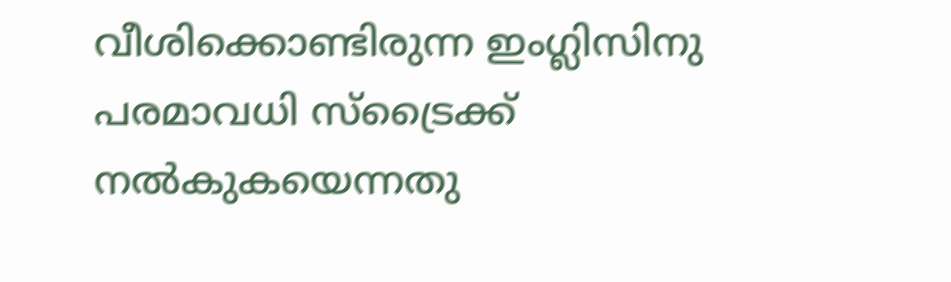വീശിക്കൊണ്ടിരുന്ന ഇംഗ്ലിസിനു പരമാവധി സ്‌ട്രൈക്ക് നല്‍കുകയെന്നതു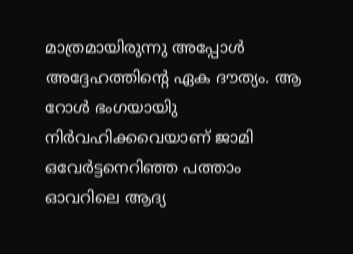മാത്രമായിരുന്നു അപ്പോള്‍ അദ്ദേഹത്തിന്റെ ഏക ദൗത്യം. ആ റോള്‍ ഭംഗയായിു നിര്‍വഹിക്കവെയാണ് ജാമി ഒവേര്‍ട്ടനെറിഞ്ഞ പത്താം ഓവറിലെ ആദ്യ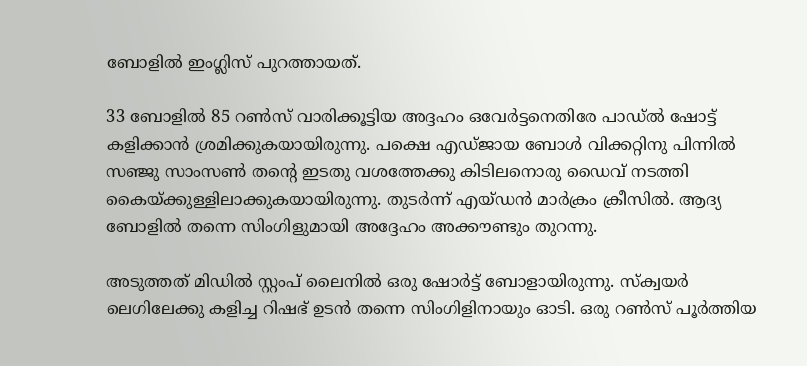ബോളില്‍ ഇംഗ്ലിസ് പുറത്തായത്.

33 ബോളില്‍ 85 റണ്‍സ് വാരിക്കൂട്ടിയ അദ്ദഹം ഒവേര്‍ട്ടനെതിരേ പാഡ്ല്‍ ഷോട്ട് കളിക്കാന്‍ ശ്രമിക്കുകയായിരുന്നു. പക്ഷെ എഡ്ജായ ബോള്‍ വിക്കറ്റിനു പിന്നില്‍ സഞ്ജു സാംസണ്‍ തന്റെ ഇടതു വശത്തേക്കു കിടിലനൊരു ഡൈവ് നടത്തി കൈയ്ക്കുള്ളിലാക്കുകയായിരുന്നു. തുടര്‍ന്ന് എയ്ഡന്‍ മാര്‍ക്രം ക്രീസില്‍. ആദ്യ ബോളില്‍ തന്നെ സിംഗിളുമായി അദ്ദേഹം അക്കൗണ്ടും തുറന്നു.

അടുത്തത് മിഡില്‍ സ്റ്റംപ് ലൈനില്‍ ഒരു ഷോര്‍ട്ട് ബോളായിരുന്നു. സ്‌ക്വയര്‍ ലെഗിലേക്കു കളിച്ച റിഷഭ് ഉടന്‍ തന്നെ സിംഗിളിനായും ഓടി. ഒരു റണ്‍സ് പൂര്‍ത്തിയ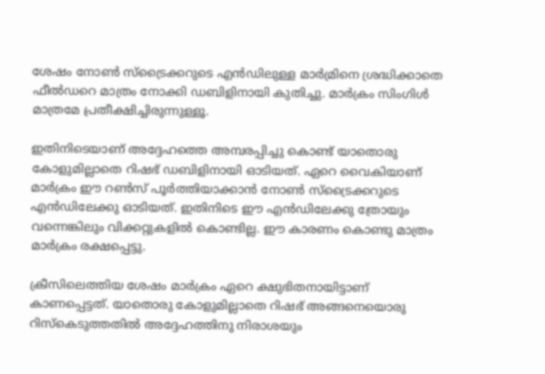ശേഷം നോണ്‍ സ്‌ട്രൈക്കറുടെ എന്‍ഡിലുള്ള മാര്‍മ്രിനെ ശ്രദ്ധിക്കാതെ ഫീല്‍ഡറെ മാത്രം നോക്കി ഡബിളിനായി കുതിച്ചു. മാര്‍ക്രം സിംഗിള്‍ മാത്രമേ പ്രതീക്ഷിച്ചിരുന്നുള്ളൂ.

ഇതിനിടെയാണ് അദ്ദേഹത്തെ അമ്പരപ്പിച്ചു കൊണ്ട് യാതൊരു കോളുമില്ലാതെ റിഷഭ് ഡബിളിനായി ഓടിയത്. ഏറെ വൈകിയാണ് മാര്‍ക്രം ഈ റണ്‍സ് പൂര്‍ത്തിയാക്കാന്‍ നോണ്‍ സ്‌ട്രൈക്കറുടെ എന്‍ഡിലേക്കു ഓടിയത്. ഇതിനിടെ ഈ എന്‍ഡിലേക്കു ത്രോയും വന്നെങ്കിലും വിക്കറ്റുകളില്‍ കൊണ്ടില്ല. ഈ കാരണം കൊണ്ടു മാത്രം മാര്‍ക്രം രക്ഷപ്പെട്ടു.

ക്രീസിലെത്തിയ ശേഷം മാര്‍ക്രം ഏറെ ക്ഷുഭിതനായിട്ടാണ് കാണപ്പെട്ടത്. യാതൊരു കോളുമില്ലാതെ റിഷഭ് അങ്ങനെയൊരു റിസ്‌കെടുത്തതില്‍ അദ്ദേഹത്തിനു നിരാശയും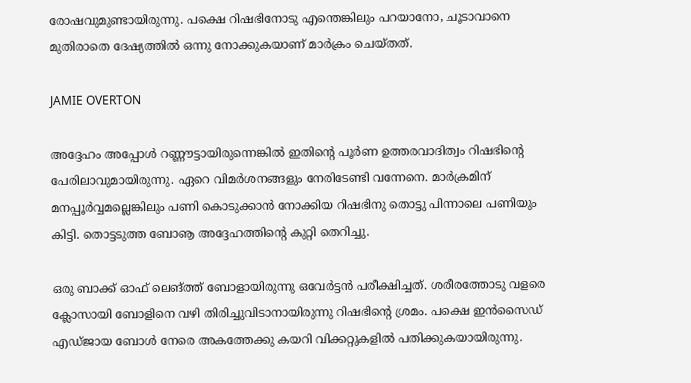രോഷവുമുണ്ടായിരുന്നു. പക്ഷെ റിഷഭിനോടു എന്തെങ്കിലും പറയാനോ, ചൂടാവാനെ മുതിരാതെ ദേഷ്യത്തില്‍ ഒന്നു നോക്കുകയാണ് മാര്‍ക്രം ചെയ്തത്.

JAMIE OVERTON

അദ്ദേഹം അപ്പോള്‍ റണ്ണൗട്ടായിരുന്നെങ്കില്‍ ഇതിന്റെ പൂര്‍ണ ഉത്തരവാദിത്വം റിഷഭിന്റെ പേരിലാവുമായിരുന്നു. ഏറെ വിമര്‍ശനങ്ങളും നേരിടേണ്ടി വന്നേനെ. മാര്‍ക്രമിന് മനപ്പൂര്‍വ്വമല്ലെങ്കിലും പണി കൊടുക്കാന്‍ നോക്കിയ റിഷഭിനു തൊട്ടു പിന്നാലെ പണിയും കിട്ടി. തൊട്ടടുത്ത ബോൡ അദ്ദേഹത്തിന്റെ കുറ്റി തെറിച്ചു.

ഒരു ബാക്ക് ഓഫ് ലെങ്ത്ത് ബോളായിരുന്നു ഒവേര്‍ട്ടന്‍ പരീക്ഷിച്ചത്. ശരീരത്തോടു വളരെ ക്ലോസായി ബോളിനെ വഴി തിരിച്ചുവിടാനായിരുന്നു റിഷഭിന്റെ ശ്രമം. പക്ഷെ ഇന്‍സൈഡ് എഡ്ജായ ബോള്‍ നേരെ അകത്തേക്കു കയറി വിക്കറ്റുകളില്‍ പതിക്കുകയായിരുന്നു.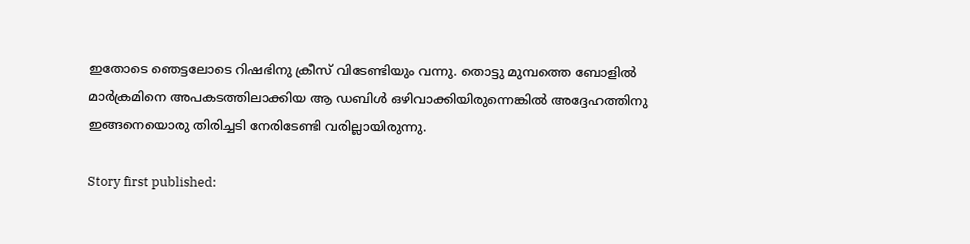ഇതോടെ ഞെട്ടലോടെ റിഷഭിനു ക്രീസ് വിടേണ്ടിയും വന്നു. തൊട്ടു മുമ്പത്തെ ബോളില്‍ മാര്‍ക്രമിനെ അപകടത്തിലാക്കിയ ആ ഡബിള്‍ ഒഴിവാക്കിയിരുന്നെങ്കില്‍ അദ്ദേഹത്തിനു ഇങ്ങനെയൊരു തിരിച്ചടി നേരിടേണ്ടി വരില്ലായിരുന്നു.

Story first published: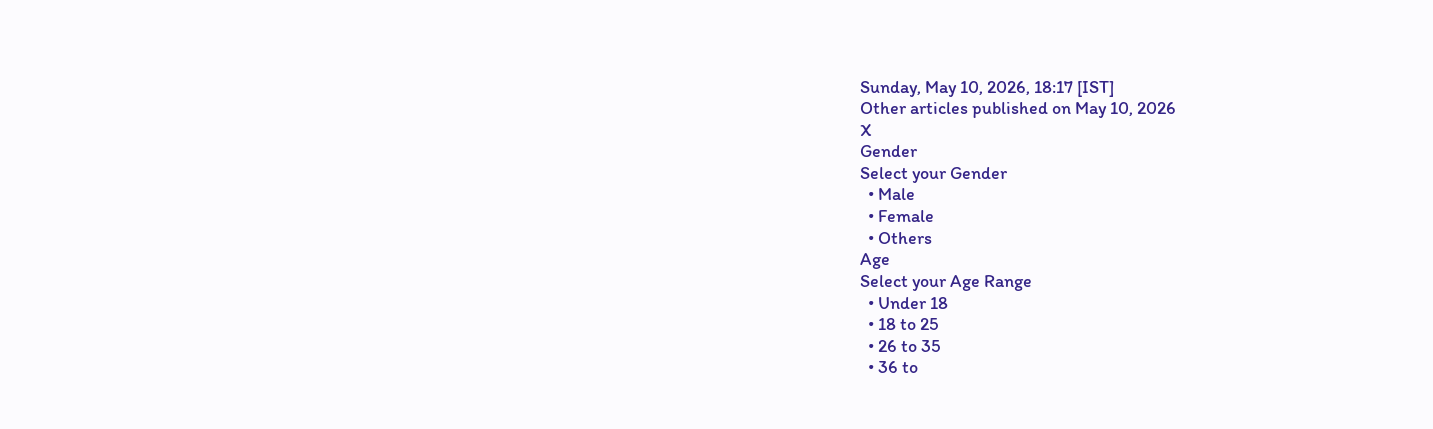Sunday, May 10, 2026, 18:17 [IST]
Other articles published on May 10, 2026
X
Gender
Select your Gender
  • Male
  • Female
  • Others
Age
Select your Age Range
  • Under 18
  • 18 to 25
  • 26 to 35
  • 36 to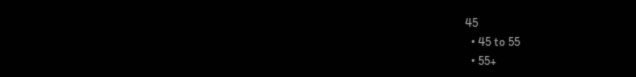45
  • 45 to 55
  • 55+